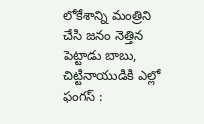లోకేశాన్ని మంత్రిని చేసి జనం నెత్తిన పెట్టాడు బాబు, చిట్టినాయుడికి ఎల్లో ఫంగస్ :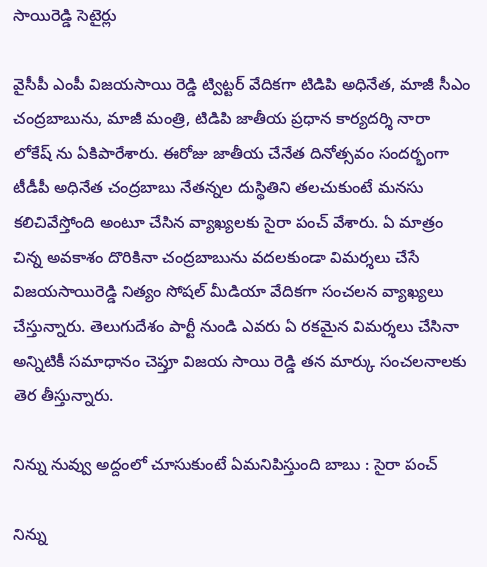సాయిరెడ్డి సెటైర్లు

వైసీపీ ఎంపీ విజయసాయి రెడ్డి ట్విట్టర్ వేదికగా టిడిపి అధినేత, మాజీ సీఎం చంద్రబాబును, మాజీ మంత్రి, టిడిపి జాతీయ ప్రధాన కార్యదర్శి నారా లోకేష్ ను ఏకిపారేశారు. ఈరోజు జాతీయ చేనేత దినోత్సవం సందర్భంగా టీడీపీ అధినేత చంద్రబాబు నేతన్నల దుస్థితిని తలచుకుంటే మనసు కలిచివేస్తోంది అంటూ చేసిన వ్యాఖ్యలకు సైరా పంచ్ వేశారు. ఏ మాత్రం చిన్న అవకాశం దొరికినా చంద్రబాబును వదలకుండా విమర్శలు చేసే విజయసాయిరెడ్డి నిత్యం సోషల్ మీడియా వేదికగా సంచలన వ్యాఖ్యలు చేస్తున్నారు. తెలుగుదేశం పార్టీ నుండి ఎవరు ఏ రకమైన విమర్శలు చేసినా అన్నిటికీ సమాధానం చెప్తూ విజయ సాయి రెడ్డి తన మార్కు సంచలనాలకు తెర తీస్తున్నారు.

నిన్ను నువ్వు అద్దంలో చూసుకుంటే ఏమనిపిస్తుంది బాబు : సైరా పంచ్

నిన్ను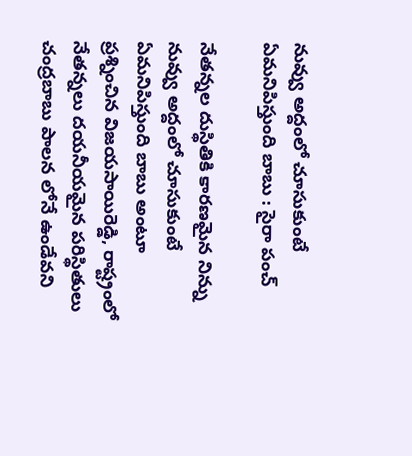నువ్వు అద్దంలో చూసుకుంటే ఏమనిపిస్తుంది బాబు : సైరా పంచ్

నేతన్నల దుస్థితికి కారణమైన నిన్ను నువ్వు అద్దంలో చూసుకుంటే ఏమనిపిస్తుంది బాబు అంటూ ప్రశ్నించిన విజయసాయిరెడ్డి, రాష్ట్రంలో నేతన్నలు దయనీయమైన పరిస్థితులు చంద్రబాబు పాలన లోనే ఉండేవని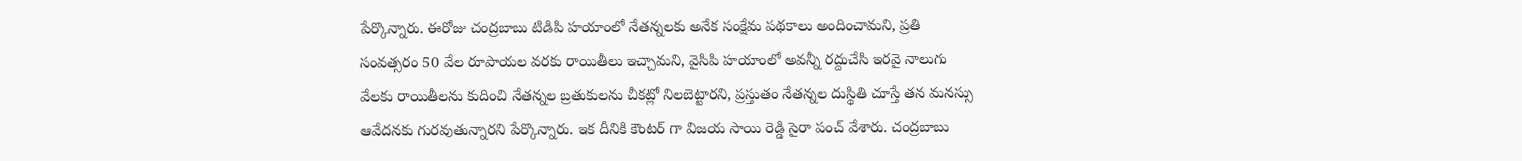పేర్కొన్నారు. ఈరోజు చంద్రబాబు టిడిపి హయాంలో నేతన్నలకు అనేక సంక్షేమ పథకాలు అందించామని, ప్రతి సంవత్సరం 50 వేల రూపాయల వరకు రాయితీలు ఇచ్చామని, వైసిపి హయాంలో అవన్నీ రద్దుచేసి ఇరవై నాలుగు వేలకు రాయితీలను కుదించి నేతన్నల బ్రతుకులను చీకట్లో నిలబెట్టారని, ప్రస్తుతం నేతన్నల దుస్థితి చూస్తే తన మనస్సు ఆవేదనకు గురవుతున్నారని పేర్కొన్నారు. ఇక దీనికి కౌంటర్ గా విజయ సాయి రెడ్డి సైరా పంచ్ వేశారు. చంద్రబాబు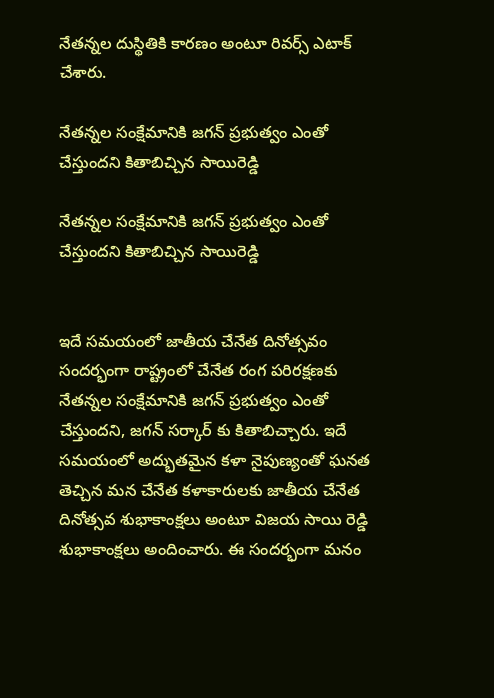నేతన్నల దుస్థితికి కారణం అంటూ రివర్స్ ఎటాక్ చేశారు.

నేతన్నల సంక్షేమానికి జగన్ ప్రభుత్వం ఎంతో చేస్తుందని కితాబిచ్చిన సాయిరెడ్డి

నేతన్నల సంక్షేమానికి జగన్ ప్రభుత్వం ఎంతో చేస్తుందని కితాబిచ్చిన సాయిరెడ్డి


ఇదే సమయంలో జాతీయ చేనేత దినోత్సవం సందర్భంగా రాష్ట్రంలో చేనేత రంగ పరిరక్షణకు నేతన్నల సంక్షేమానికి జగన్ ప్రభుత్వం ఎంతో చేస్తుందని, జగన్ సర్కార్ కు కితాబిచ్చారు. ఇదే సమయంలో అద్భుతమైన కళా నైపుణ్యంతో ఘనత తెచ్చిన మన చేనేత కళాకారులకు జాతీయ చేనేత దినోత్సవ శుభాకాంక్షలు అంటూ విజయ సాయి రెడ్డి శుభాకాంక్షలు అందించారు. ఈ సందర్భంగా మనం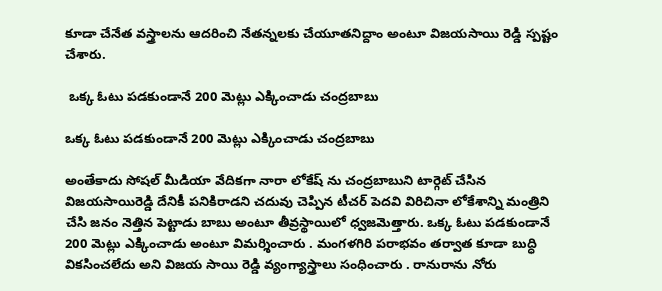కూడా చేనేత వస్త్రాలను ఆదరించి నేతన్నలకు చేయూతనిద్దాం అంటూ విజయసాయి రెడ్డి స్పష్టం చేశారు.

 ఒక్క ఓటు పడకుండానే 200 మెట్లు ఎక్కించాడు చంద్రబాబు

ఒక్క ఓటు పడకుండానే 200 మెట్లు ఎక్కించాడు చంద్రబాబు

అంతేకాదు సోషల్ మీడియా వేదికగా నారా లోకేష్ ను చంద్రబాబుని టార్గెట్ చేసిన విజయసాయిరెడ్డి దేనికీ పనికిరాడని చదువు చెప్పిన టీచర్ పెదవి విరిచినా లోకేశాన్ని మంత్రిని చేసి జనం నెత్తిన పెట్టాడు బాబు అంటూ తీవ్రస్థాయిలో ధ్వజమెత్తారు. ఒక్క ఓటు పడకుండానే 200 మెట్లు ఎక్కించాడు అంటూ విమర్శించారు . మంగళగిరి పరాభవం తర్వాత కూడా బుద్ధి వికసించలేదు అని విజయ సాయి రెడ్డి వ్యంగ్యాస్త్రాలు సంధించారు . రానురాను నోరు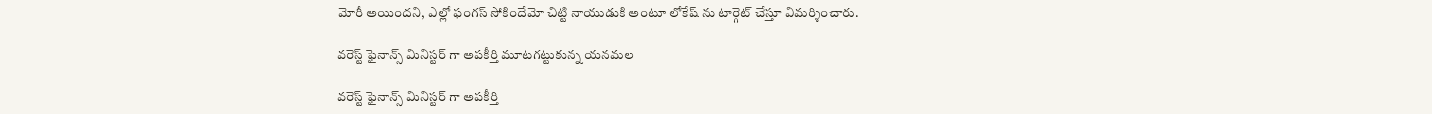మోరీ అయిందని, ఎల్లో ఫంగస్ సోకిందేమో చిట్టి నాయుడుకి అంటూ లోకేష్ ను టార్గెట్ చేస్తూ విమర్శించారు.

వరెస్ట్ ఫైనాన్స్ మినిస్టర్ గా అపకీర్తి మూటగట్టుకున్న యనమల

వరెస్ట్ ఫైనాన్స్ మినిస్టర్ గా అపకీర్తి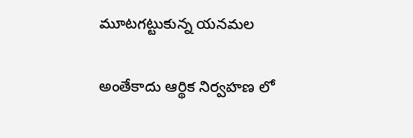మూటగట్టుకున్న యనమల

అంతేకాదు ఆర్థిక నిర్వహణ లో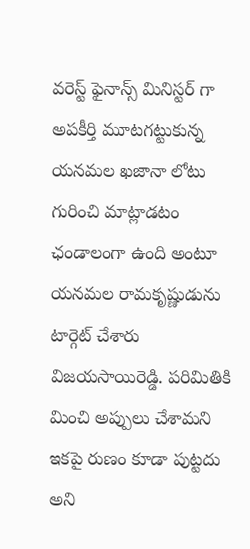వరెస్ట్ ఫైనాన్స్ మినిస్టర్ గా అపకీర్తి మూటగట్టుకున్న యనమల ఖజానా లోటు గురించి మాట్లాడటం ఛండాలంగా ఉంది అంటూ యనమల రామకృష్ణుడును టార్గెట్ చేశారు విజయసాయిరెడ్డి. పరిమితికి మించి అప్పులు చేశామని ఇకపై రుణం కూడా పుట్టదు అని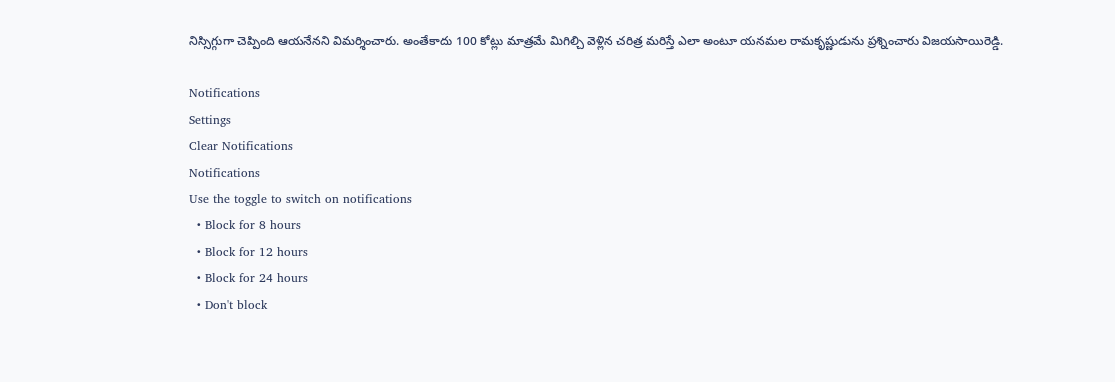నిస్సిగ్గుగా చెప్పింది ఆయనేనని విమర్శించారు. అంతేకాదు 100 కోట్లు మాత్రమే మిగిల్చి వెళ్లిన చరిత్ర మరిస్తే ఎలా అంటూ యనమల రామకృష్ణుడును ప్రశ్నించారు విజయసాయిరెడ్డి.

Notifications
Settings
Clear Notifications
Notifications
Use the toggle to switch on notifications
  • Block for 8 hours
  • Block for 12 hours
  • Block for 24 hours
  • Don't block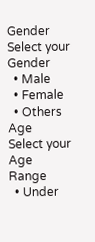Gender
Select your Gender
  • Male
  • Female
  • Others
Age
Select your Age Range
  • Under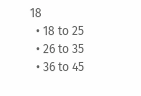18
  • 18 to 25
  • 26 to 35
  • 36 to 45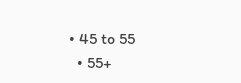• 45 to 55
  • 55+